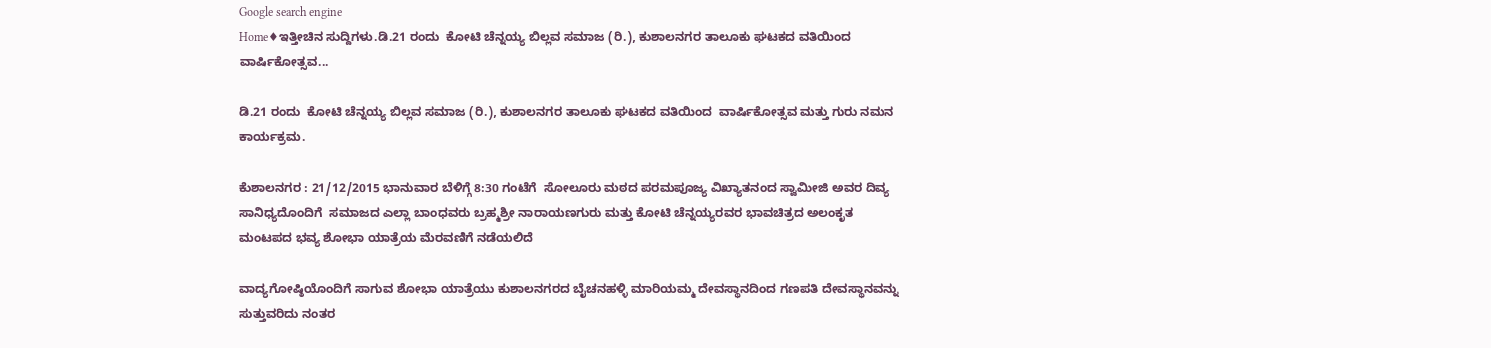Google search engine
Home♦ಇತ್ತೀಚಿನ ಸುದ್ದಿಗಳು.ಡಿ.21 ರಂದು  ಕೋಟಿ ಚೆನ್ನಯ್ಯ ಬಿಲ್ಲವ ಸಮಾಜ (ರಿ.), ಕುಶಾಲನಗರ ತಾಲೂಕು ಘಟಕದ ವತಿಯಿಂದ  ವಾರ್ಷಿಕೋತ್ಸವ...

ಡಿ.21 ರಂದು  ಕೋಟಿ ಚೆನ್ನಯ್ಯ ಬಿಲ್ಲವ ಸಮಾಜ (ರಿ.), ಕುಶಾಲನಗರ ತಾಲೂಕು ಘಟಕದ ವತಿಯಿಂದ  ವಾರ್ಷಿಕೋತ್ಸವ ಮತ್ತು ಗುರು ನಮನ ಕಾರ್ಯಕ್ರಮ.

ಕೆುಶಾಲನಗರ : 21/12/2015 ಭಾನುವಾರ ಬೆಳಿಗ್ಗೆ 8:30 ಗಂಟೆಗೆ  ಸೋಲೂರು ಮಠದ ಪರಮಪೂಜ್ಯ ವಿಖ್ಯಾತನಂದ ಸ್ವಾಮೀಜಿ ಅವರ ದಿವ್ಯ ಸಾನಿಧ್ಯದೊಂದಿಗೆ  ಸಮಾಜದ ಎಲ್ಲಾ ಬಾಂಧವರು ಬ್ರಹ್ಮಶ್ರೀ ನಾರಾಯಣಗುರು ಮತ್ತು ಕೋಟಿ ಚೆನ್ನಯ್ಯರವರ ಭಾವಚಿತ್ರದ ಅಲಂಕೃತ ಮಂಟಪದ ಭವ್ಯ ಶೋಭಾ ಯಾತ್ರೆಯ ಮೆರವಣಿಗೆ ನಡೆಯಲಿದೆ

ವಾದ್ಯಗೋಷ್ಠಿಯೊಂದಿಗೆ ಸಾಗುವ ಶೋಭಾ ಯಾತ್ರೆಯು ಕುಶಾಲನಗರದ ಬೈಚನಹಳ್ಳಿ ಮಾರಿಯಮ್ಮ ದೇವಸ್ಥಾನದಿಂದ ಗಣಪತಿ ದೇವಸ್ಥಾನವನ್ನು ಸುತ್ತುವರಿದು ನಂತರ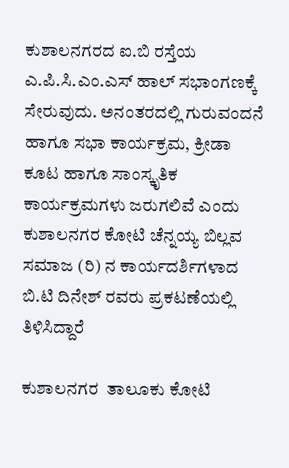ಕುಶಾಲನಗರದ ಐ.ಬಿ ರಸ್ತೆಯ ಎ.ಪಿ.ಸಿ.ಎಂ.ಎಸ್ ಹಾಲ್ ಸಭಾಂಗಣಕ್ಕೆ ಸೇರುವುದು. ಅನಂತರದಲ್ಲಿ ಗುರುವಂದನೆ ಹಾಗೂ ಸಭಾ ಕಾರ್ಯಕ್ರಮ, ಕ್ರೀಡಾ ಕೂಟ ಹಾಗೂ ಸಾಂಸ್ಕೃತಿಕ ಕಾರ್ಯಕ್ರಮಗಳು ಜರುಗಲಿವೆ ಎಂದು ಕುಶಾಲನಗರ ಕೋಟಿ ಚೆನ್ನಯ್ಯ ಬಿಲ್ಲವ ಸಮಾಜ (ರಿ) ನ ಕಾರ್ಯದರ್ಶಿಗಳಾದ ಬಿ.ಟಿ ದಿನೇಶ್ ರವರು ಪ್ರಕಟಣೆಯಲ್ಲಿ ತಿಳಿಸಿದ್ದಾರೆ

ಕುಶಾಲನಗರ  ತಾಲೂಕು ಕೋಟಿ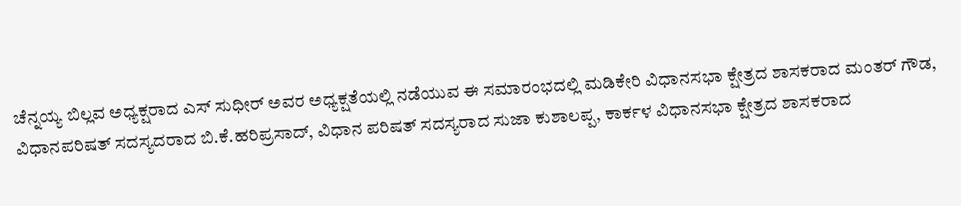ಚೆನ್ನಯ್ಯ ಬಿಲ್ಲವ ಅಧ್ಯಕ್ಷರಾದ ಎಸ್ ಸುಧೀರ್ ಅವರ ಅಧ್ಯಕ್ಷತೆಯಲ್ಲಿ ನಡೆಯುವ ಈ ಸಮಾರಂಭದಲ್ಲಿ ಮಡಿಕೇರಿ ವಿಧಾನಸಭಾ ಕ್ಷೇತ್ರದ ಶಾಸಕರಾದ ಮಂತರ್ ಗೌಡ, ವಿಧಾನಪರಿಷತ್ ಸದಸ್ಯದರಾದ ಬಿ.ಕೆ.ಹರಿಪ್ರಸಾದ್, ವಿಧಾನ ಪರಿಷತ್ ಸದಸ್ಯರಾದ ಸುಜಾ ಕುಶಾಲಪ್ಪ, ಕಾರ್ಕಳ ವಿಧಾನಸಭಾ ಕ್ಷೇತ್ರದ ಶಾಸಕರಾದ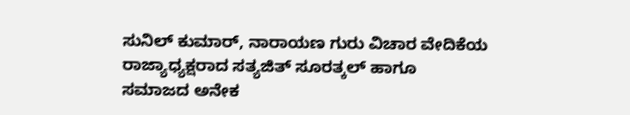ಸುನಿಲ್ ಕುಮಾರ್, ನಾರಾಯಣ ಗುರು ವಿಚಾರ ವೇದಿಕೆಯ ರಾಜ್ಯಾಧ್ಯಕ್ಷರಾದ ಸತ್ಯಜಿತ್ ಸೂರತ್ಕಲ್ ಹಾಗೂ  ಸಮಾಜದ ಅನೇಕ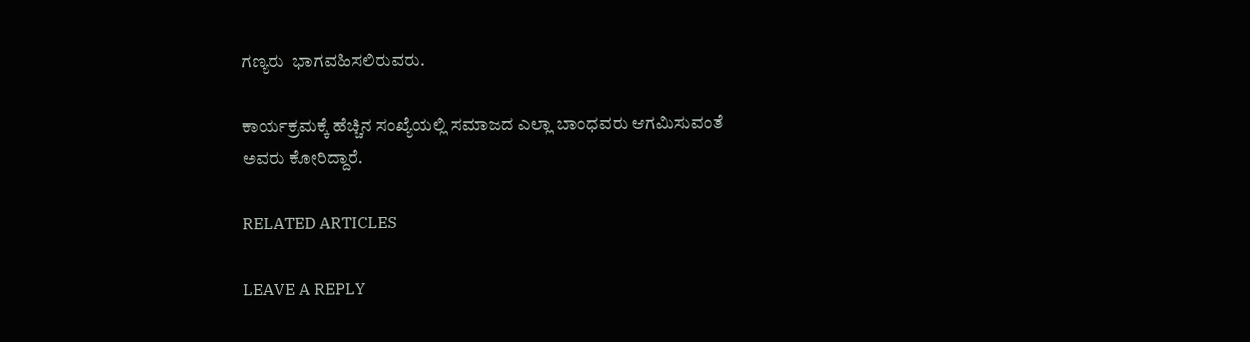ಗಣ್ಯರು  ಭಾಗವಹಿಸಲಿರುವರು.

ಕಾರ್ಯಕ್ರಮಕ್ಕೆ ಹೆಚ್ಚಿನ ಸಂಖ್ಯೆಯಲ್ಲಿ ಸಮಾಜದ ಎಲ್ಲಾ ಬಾಂಧವರು ಆಗಮಿಸುವಂತೆ  ಅವರು ಕೋರಿದ್ದಾರೆ.

RELATED ARTICLES

LEAVE A REPLY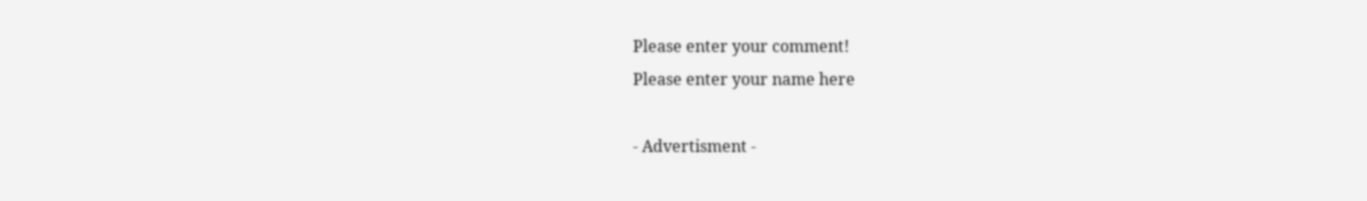Please enter your comment!
Please enter your name here

- Advertisment -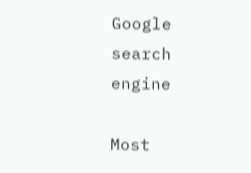Google search engine

Most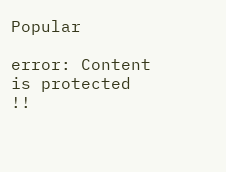Popular

error: Content is protected !!